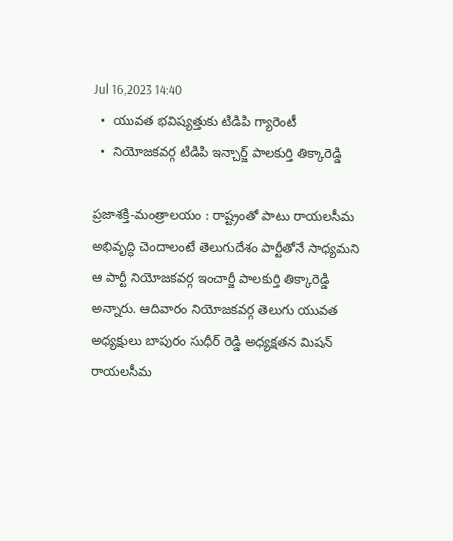Jul 16,2023 14:40
  •  యువత భవిష్యత్తుకు టిడిపి గ్యారెంటీ
  •  నియోజకవర్గ టిడిపి ఇన్చార్జ్ పాలకుర్తి తిక్కారెడ్డి

ప్రజాశక్తి-మంత్రాలయం : రాష్ట్రంతో పాటు రాయలసీమ అభివృద్ధి చెందాలంటే తెలుగుదేశం పార్టీతోనే సాధ్యమని ఆ పార్టీ నియోజకవర్గ ఇంచార్జీ పాలకుర్తి తిక్కారెడ్డి అన్నారు. ఆదివారం నియోజకవర్గ తెలుగు యువత అధ్యక్షులు బాపురం సుధీర్ రెడ్డి అధ్యక్షతన మిషన్ రాయలసీమ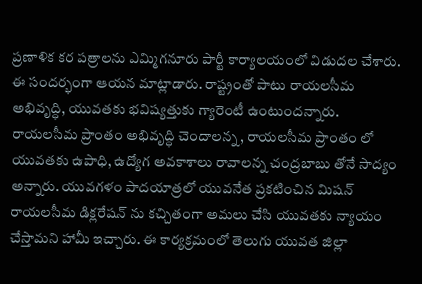ప్రణాళిక కర పత్రాలను ఎమ్మిగనూరు పార్టీ కార్యాలయంలో విడుదల చేశారు. ఈ సందర్భంగా ఆయన మాట్లాడారు. రాష్ట్రంతో పాటు రాయలసీమ అభివృద్ధి, యువతకు భవిష్యత్తుకు గ్యారెంటీ ఉంటుందన్నారు. రాయలసీమ ప్రాంతం అభివృద్ధి చెందాలన్న, రాయలసీమ ప్రాంతం లో యువతకు ఉపాధి, ఉద్యోగ అవకాశాలు రావాలన్న చంద్రబాబు తోనే సాద్యం అన్నారు. యువగళం పాదయాత్రలో యువనేత ప్రకటించిన మిషన్ రాయలసీమ డిక్లరేషన్ ను కచ్చితంగా అమలు చేసి యువతకు న్యాయం చేస్తామని హామీ ఇచ్చారు. ఈ కార్యక్రమంలో తెలుగు యువత జిల్లా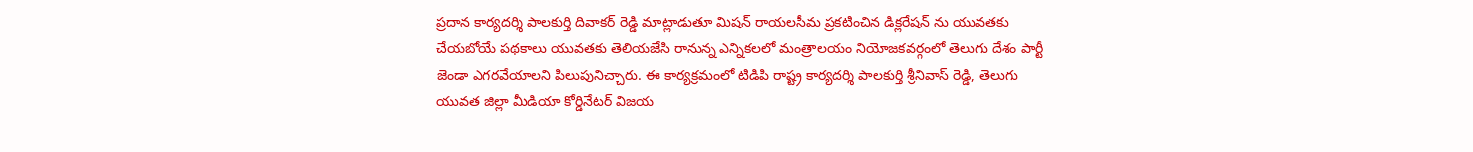ప్రదాన కార్యదర్శి పాలకుర్తి దివాకర్ రెడ్డి మాట్లాడుతూ మిషన్ రాయలసీమ ప్రకటించిన డిక్లరేషన్ ను యువతకు చేయబోయే పథకాలు యువతకు తెలియజేసి రానున్న ఎన్నికలలో మంత్రాలయం నియోజకవర్గంలో తెలుగు దేశం పార్టీ జెండా ఎగరవేయాలని పిలుపునిచ్చారు. ఈ కార్యక్రమంలో టిడిపి రాష్ట్ర కార్యదర్శి పాలకుర్తి శ్రీనివాస్ రెడ్డి, తెలుగు యువత జిల్లా మీడియా కోర్డినేటర్ విజయ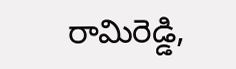రామిరెడ్డి,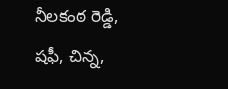నీలకంఠ రెడ్డి, షఫీ, చిన్న,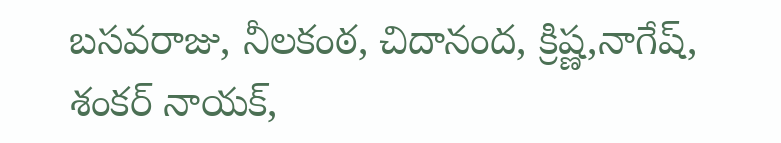బసవరాజు, నీలకంఠ, చిదానంద, క్రిష్ణ,నాగేష్, శంకర్ నాయక్,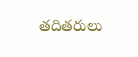తదితరులు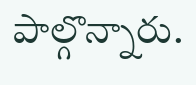పాల్గొన్నారు.